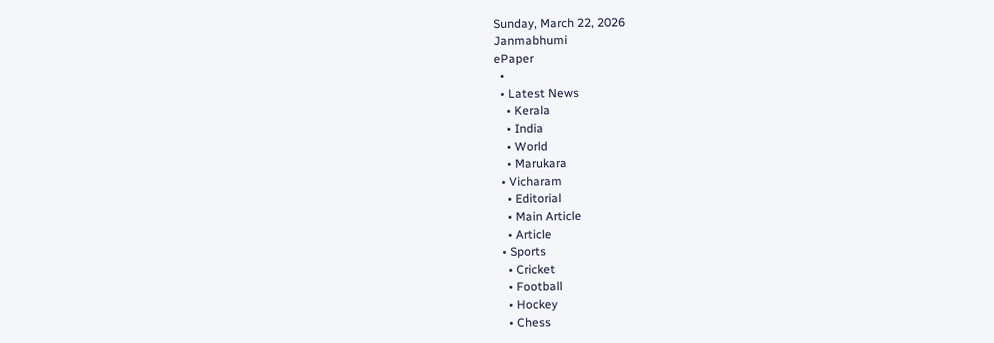Sunday, March 22, 2026
Janmabhumi
ePaper
  •
  • Latest News
    • Kerala
    • India
    • World
    • Marukara
  • Vicharam
    • Editorial
    • Main Article
    • Article
  • Sports
    • Cricket
    • Football
    • Hockey
    • Chess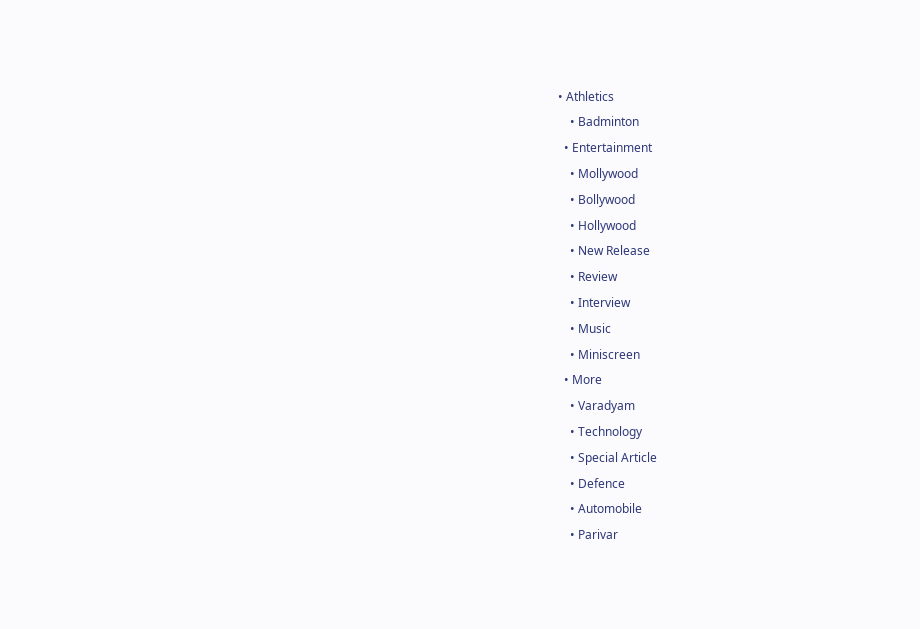• Athletics
    • Badminton
  • Entertainment
    • Mollywood
    • Bollywood
    • Hollywood
    • New Release
    • Review
    • Interview
    • Music
    • Miniscreen
  • More
    • Varadyam
    • Technology
    • Special Article
    • Defence
    • Automobile
    • Parivar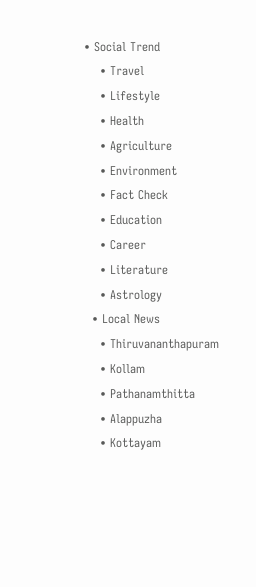• Social Trend
    • Travel
    • Lifestyle
    • Health
    • Agriculture
    • Environment
    • Fact Check
    • Education
    • Career
    • Literature
    • Astrology
  • Local News
    • Thiruvananthapuram
    • Kollam
    • Pathanamthitta
    • Alappuzha
    • Kottayam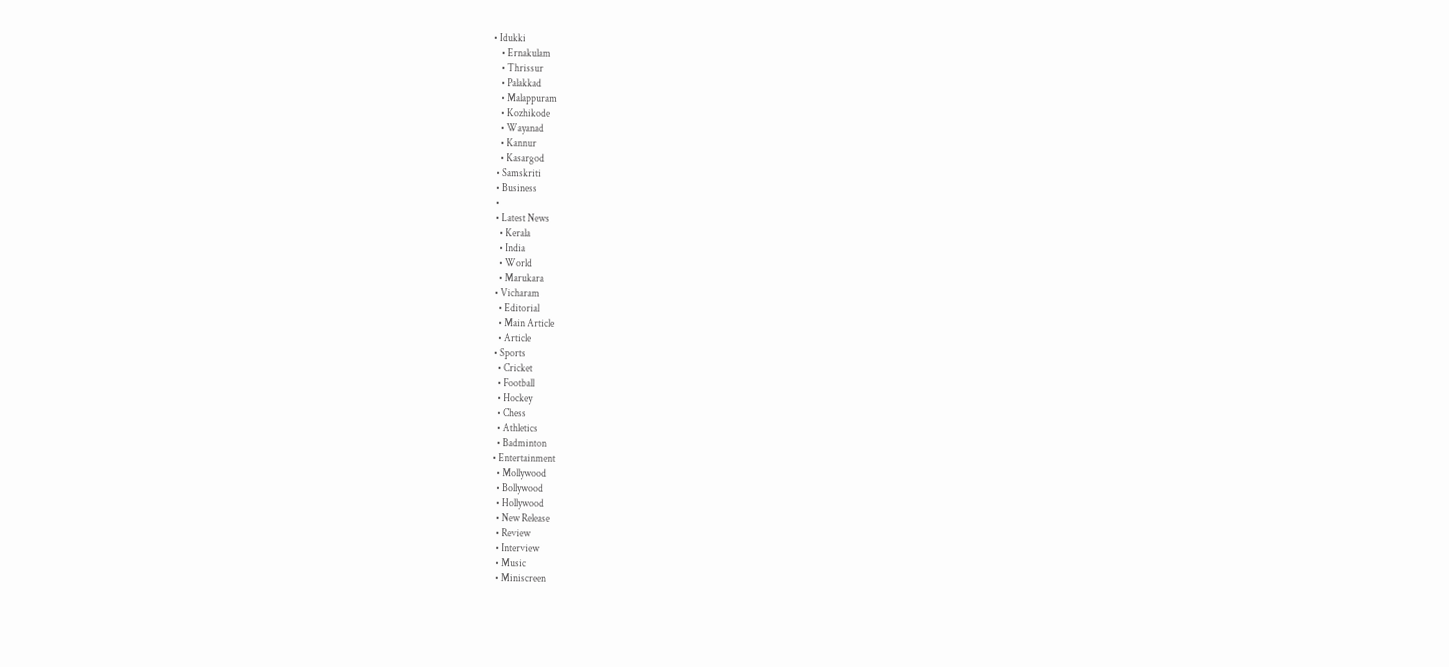• Idukki
    • Ernakulam
    • Thrissur
    • Palakkad
    • Malappuram
    • Kozhikode
    • Wayanad
    • Kannur
    • Kasargod
  • Samskriti
  • Business
  •
  • Latest News
    • Kerala
    • India
    • World
    • Marukara
  • Vicharam
    • Editorial
    • Main Article
    • Article
  • Sports
    • Cricket
    • Football
    • Hockey
    • Chess
    • Athletics
    • Badminton
  • Entertainment
    • Mollywood
    • Bollywood
    • Hollywood
    • New Release
    • Review
    • Interview
    • Music
    • Miniscreen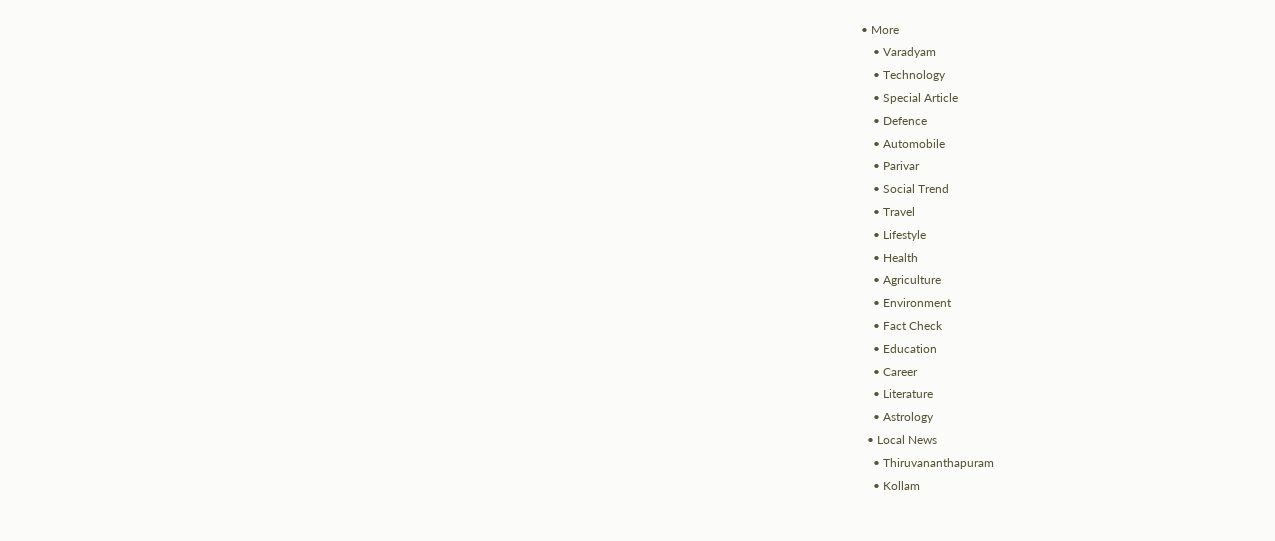• More
    • Varadyam
    • Technology
    • Special Article
    • Defence
    • Automobile
    • Parivar
    • Social Trend
    • Travel
    • Lifestyle
    • Health
    • Agriculture
    • Environment
    • Fact Check
    • Education
    • Career
    • Literature
    • Astrology
  • Local News
    • Thiruvananthapuram
    • Kollam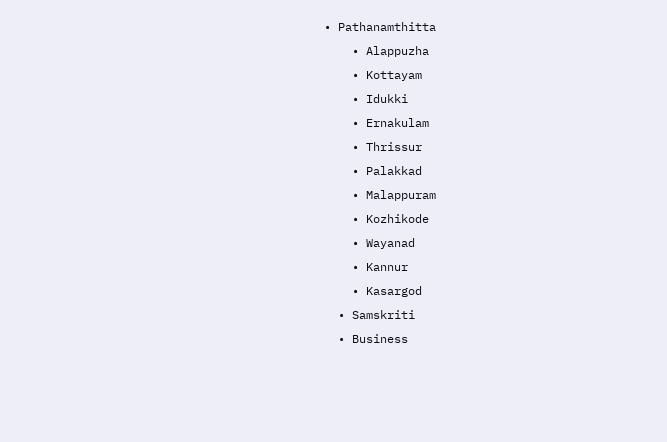• Pathanamthitta
    • Alappuzha
    • Kottayam
    • Idukki
    • Ernakulam
    • Thrissur
    • Palakkad
    • Malappuram
    • Kozhikode
    • Wayanad
    • Kannur
    • Kasargod
  • Samskriti
  • Business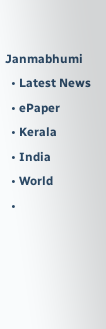Janmabhumi
  • Latest News
  • ePaper
  • Kerala
  • India
  • World
  •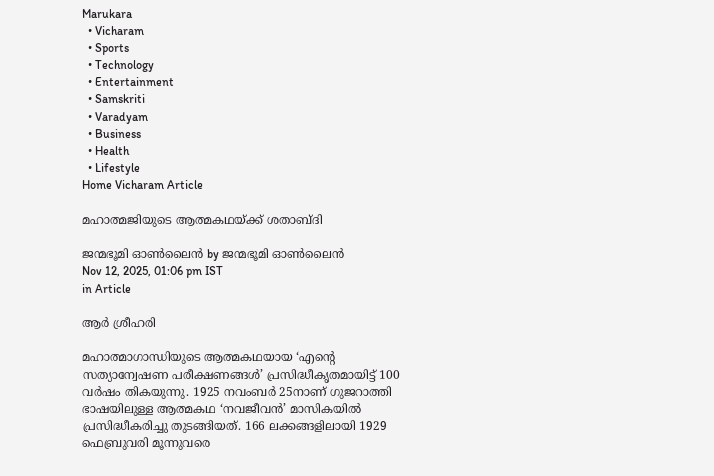Marukara
  • Vicharam
  • Sports
  • Technology
  • Entertainment
  • Samskriti
  • Varadyam
  • Business
  • Health
  • Lifestyle
Home Vicharam Article

മഹാത്മജിയുടെ ആത്മകഥയ്‌ക്ക് ശതാബ്ദി

ജന്മഭൂമി ഓണ്‍ലൈന്‍ by ജന്മഭൂമി ഓണ്‍ലൈന്‍
Nov 12, 2025, 01:06 pm IST
in Article

ആര്‍ ശ്രീഹരി

മഹാത്മാഗാന്ധിയുടെ ആത്മകഥയായ ‘എന്റെ സത്യാന്വേഷണ പരീക്ഷണങ്ങള്‍’ പ്രസിദ്ധീകൃതമായിട്ട് 100 വര്‍ഷം തികയുന്നു. 1925 നവംബര്‍ 25നാണ് ഗുജറാത്തി ഭാഷയിലുള്ള ആത്മകഥ ‘നവജീവന്‍’ മാസികയില്‍ പ്രസിദ്ധീകരിച്ചു തുടങ്ങിയത്. 166 ലക്കങ്ങളിലായി 1929 ഫെബ്രുവരി മൂന്നുവരെ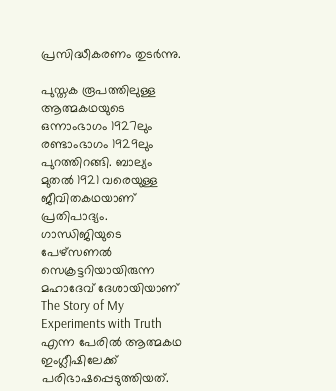പ്രസിദ്ധീകരണം തുടര്‍ന്നു.

പുസ്തക രൂപത്തിലുള്ള ആത്മകഥയുടെ ഒന്നാംഭാഗം 1927ലും രണ്ടാംഭാഗം 1929ലും പുറത്തിറങ്ങി. ബാല്യം മുതല്‍ 1921 വരെയുള്ള ജീവിതകഥയാണ് പ്രതിപാദ്യം. ഗാന്ധിജിയുടെ പേഴ്‌സണല്‍ സെക്രട്ടറിയായിരുന്ന മഹാദേവ് ദേശായിയാണ് The Story of My Experiments with Truth എന്ന പേരില്‍ ആത്മകഥ ഇംഗ്ലീഷിലേക്ക് പരിഭാഷപ്പെടുത്തിയത്.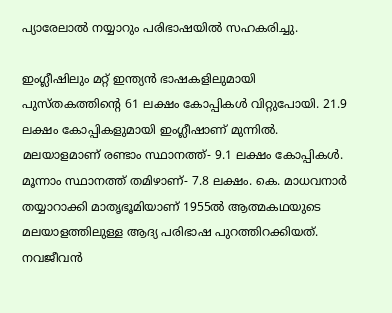പ്യാരേലാല്‍ നയ്യാറും പരിഭാഷയില്‍ സഹകരിച്ചു.

ഇംഗ്ലീഷിലും മറ്റ് ഇന്ത്യന്‍ ഭാഷകളിലുമായി പുസ്തകത്തിന്റെ 61 ലക്ഷം കോപ്പികള്‍ വിറ്റുപോയി. 21.9 ലക്ഷം കോപ്പികളുമായി ഇംഗ്ലീഷാണ് മുന്നില്‍. മലയാളമാണ് രണ്ടാം സ്ഥാനത്ത്- 9.1 ലക്ഷം കോപ്പികള്‍. മൂന്നാം സ്ഥാനത്ത് തമിഴാണ്- 7.8 ലക്ഷം. കെ. മാധവനാര്‍ തയ്യാറാക്കി മാതൃഭൂമിയാണ് 1955ല്‍ ആത്മകഥയുടെ മലയാളത്തിലുള്ള ആദ്യ പരിഭാഷ പുറത്തിറക്കിയത്. നവജീവന്‍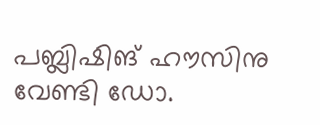പബ്ലിഷിങ് ഹൗസിനു വേണ്ടി ഡോ.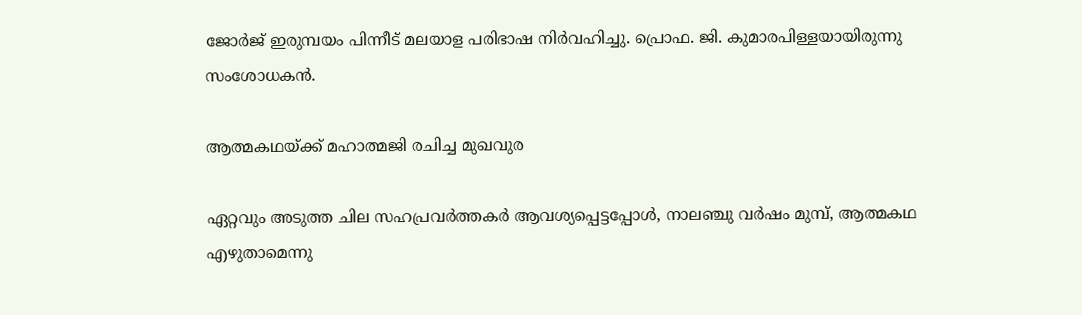ജോര്‍ജ് ഇരുമ്പയം പിന്നീട് മലയാള പരിഭാഷ നിര്‍വഹിച്ചു. പ്രൊഫ. ജി. കുമാരപിള്ളയായിരുന്നു സംശോധകന്‍.

ആത്മകഥയ്‌ക്ക് മഹാത്മജി രചിച്ച മുഖവുര

ഏറ്റവും അടുത്ത ചില സഹപ്രവര്‍ത്തകര്‍ ആവശ്യപ്പെട്ടപ്പോള്‍, നാലഞ്ചു വര്‍ഷം മുമ്പ്, ആത്മകഥ എഴുതാമെന്നു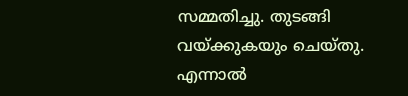സമ്മതിച്ചു. തുടങ്ങി വയ്‌ക്കുകയും ചെയ്തു. എന്നാല്‍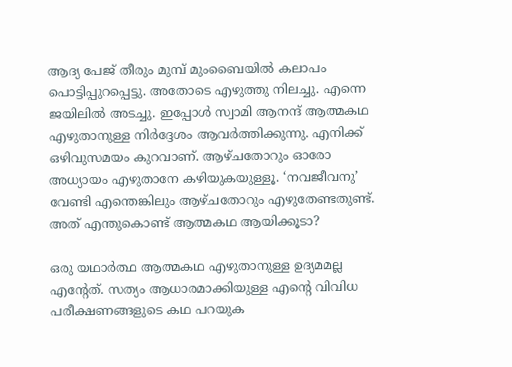ആദ്യ പേജ് തീരും മുമ്പ് മുംബൈയില്‍ കലാപം പൊട്ടിപ്പുറപ്പെട്ടു. അതോടെ എഴുത്തു നിലച്ചു. എന്നെ ജയിലില്‍ അടച്ചു. ഇപ്പോള്‍ സ്വാമി ആനന്ദ് ആത്മകഥ എഴുതാനുള്ള നിര്‍ദ്ദേശം ആവര്‍ത്തിക്കുന്നു. എനിക്ക് ഒഴിവുസമയം കുറവാണ്. ആഴ്ചതോറും ഓരോ അധ്യായം എഴുതാനേ കഴിയുകയുള്ളൂ. ‘നവജീവനു’ വേണ്ടി എന്തെങ്കിലും ആഴ്ചതോറും എഴുതേണ്ടതുണ്ട്. അത് എന്തുകൊണ്ട് ആത്മകഥ ആയിക്കൂടാ?

ഒരു യഥാര്‍ത്ഥ ആത്മകഥ എഴുതാനുള്ള ഉദ്യമമല്ല എന്റേത്. സത്യം ആധാരമാക്കിയുള്ള എന്റെ വിവിധ പരീക്ഷണങ്ങളുടെ കഥ പറയുക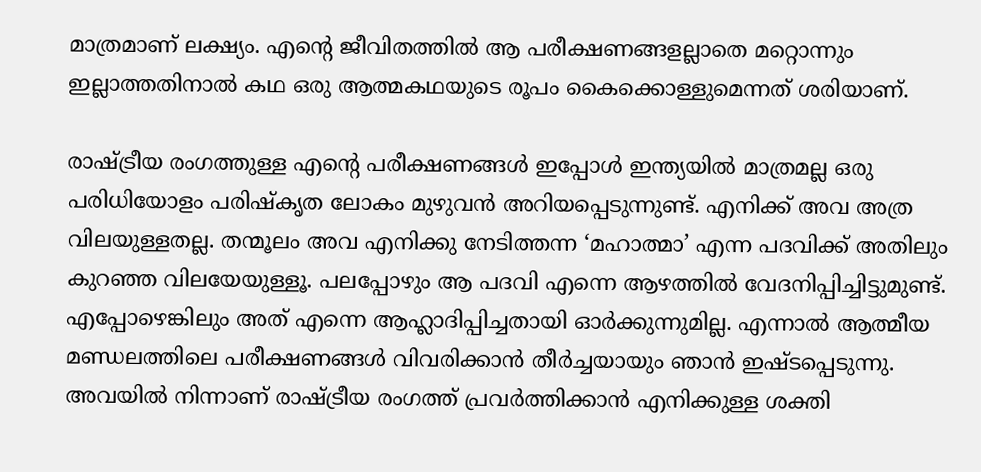മാത്രമാണ് ലക്ഷ്യം. എന്റെ ജീവിതത്തില്‍ ആ പരീക്ഷണങ്ങളല്ലാതെ മറ്റൊന്നും ഇല്ലാത്തതിനാല്‍ കഥ ഒരു ആത്മകഥയുടെ രൂപം കൈക്കൊള്ളുമെന്നത് ശരിയാണ്.

രാഷ്‌ട്രീയ രംഗത്തുള്ള എന്റെ പരീക്ഷണങ്ങള്‍ ഇപ്പോള്‍ ഇന്ത്യയില്‍ മാത്രമല്ല ഒരു പരിധിയോളം പരിഷ്‌കൃത ലോകം മുഴുവന്‍ അറിയപ്പെടുന്നുണ്ട്. എനിക്ക് അവ അത്ര വിലയുള്ളതല്ല. തന്മൂലം അവ എനിക്കു നേടിത്തന്ന ‘മഹാത്മാ’ എന്ന പദവിക്ക് അതിലും കുറഞ്ഞ വിലയേയുള്ളൂ. പലപ്പോഴും ആ പദവി എന്നെ ആഴത്തില്‍ വേദനിപ്പിച്ചിട്ടുമുണ്ട്. എപ്പോഴെങ്കിലും അത് എന്നെ ആഹ്ലാദിപ്പിച്ചതായി ഓര്‍ക്കുന്നുമില്ല. എന്നാല്‍ ആത്മീയ മണ്ഡലത്തിലെ പരീക്ഷണങ്ങള്‍ വിവരിക്കാന്‍ തീര്‍ച്ചയായും ഞാന്‍ ഇഷ്ടപ്പെടുന്നു. അവയില്‍ നിന്നാണ് രാഷ്‌ട്രീയ രംഗത്ത് പ്രവര്‍ത്തിക്കാന്‍ എനിക്കുള്ള ശക്തി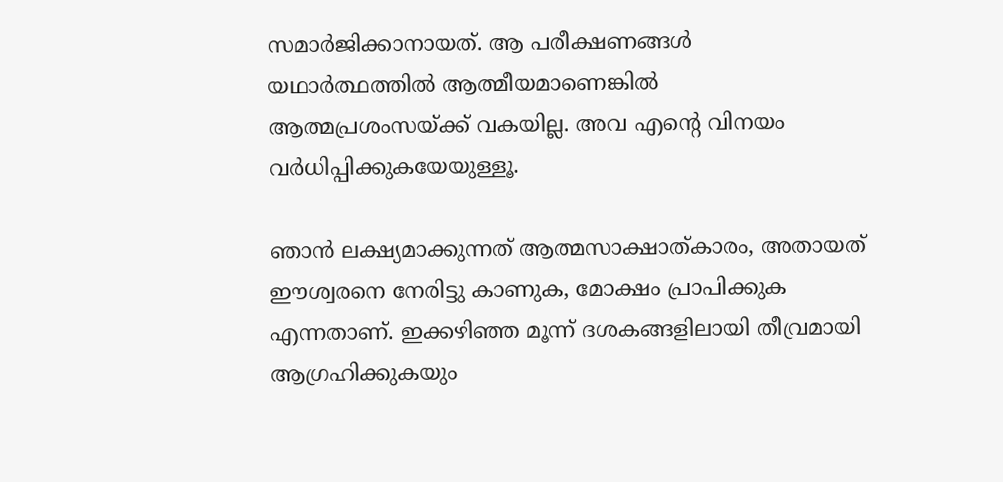സമാര്‍ജിക്കാനായത്. ആ പരീക്ഷണങ്ങള്‍ യഥാര്‍ത്ഥത്തില്‍ ആത്മീയമാണെങ്കില്‍ ആത്മപ്രശംസയ്‌ക്ക് വകയില്ല. അവ എന്റെ വിനയം വര്‍ധിപ്പിക്കുകയേയുള്ളൂ.

ഞാന്‍ ലക്ഷ്യമാക്കുന്നത് ആത്മസാക്ഷാത്കാരം, അതായത് ഈശ്വരനെ നേരിട്ടു കാണുക, മോക്ഷം പ്രാപിക്കുക എന്നതാണ്. ഇക്കഴിഞ്ഞ മൂന്ന് ദശകങ്ങളിലായി തീവ്രമായി ആഗ്രഹിക്കുകയും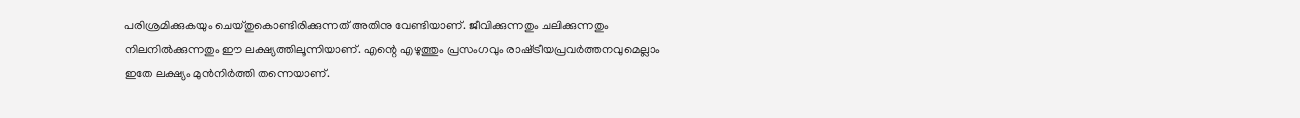പരിശ്രമിക്കുകയും ചെയ്തുകൊണ്ടിരിക്കുന്നത് അതിനു വേണ്ടിയാണ്. ജീവിക്കുന്നതും ചലിക്കുന്നതും നിലനില്‍ക്കുന്നതും ഈ ലക്ഷ്യത്തിലൂന്നിയാണ്. എന്റെ എഴുത്തും പ്രസംഗവും രാഷ്‌ട്രീയപ്രവര്‍ത്തനവുമെല്ലാം ഇതേ ലക്ഷ്യം മുന്‍നിര്‍ത്തി തന്നെയാണ്.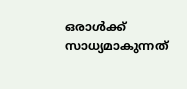ഒരാള്‍ക്ക് സാധ്യമാകുന്നത്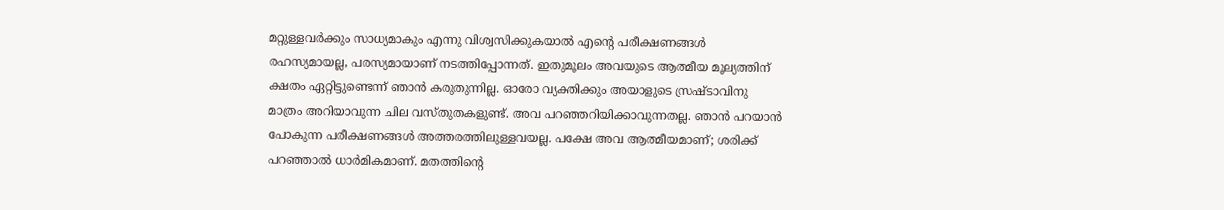മറ്റുള്ളവര്‍ക്കും സാധ്യമാകും എന്നു വിശ്വസിക്കുകയാല്‍ എന്റെ പരീക്ഷണങ്ങള്‍ രഹസ്യമായല്ല, പരസ്യമായാണ് നടത്തിപ്പോന്നത്. ഇതുമൂലം അവയുടെ ആത്മീയ മൂല്യത്തിന് ക്ഷതം ഏറ്റിട്ടുണ്ടെന്ന് ഞാന്‍ കരുതുന്നില്ല. ഓരോ വ്യക്തിക്കും അയാളുടെ സ്രഷ്ടാവിനു മാത്രം അറിയാവുന്ന ചില വസ്തുതകളുണ്ട്. അവ പറഞ്ഞറിയിക്കാവുന്നതല്ല. ഞാന്‍ പറയാന്‍ പോകുന്ന പരീക്ഷണങ്ങള്‍ അത്തരത്തിലുള്ളവയല്ല. പക്ഷേ അവ ആത്മീയമാണ്; ശരിക്ക് പറഞ്ഞാല്‍ ധാര്‍മികമാണ്. മതത്തിന്റെ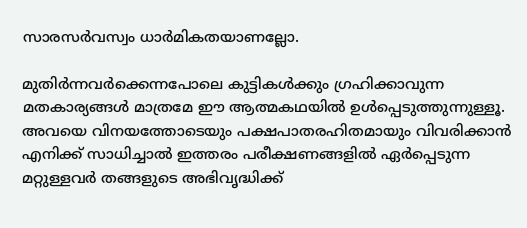സാരസര്‍വസ്വം ധാര്‍മികതയാണല്ലോ.

മുതിര്‍ന്നവര്‍ക്കെന്നപോലെ കുട്ടികള്‍ക്കും ഗ്രഹിക്കാവുന്ന മതകാര്യങ്ങള്‍ മാത്രമേ ഈ ആത്മകഥയില്‍ ഉള്‍പ്പെടുത്തുന്നുള്ളൂ. അവയെ വിനയത്തോടെയും പക്ഷപാതരഹിതമായും വിവരിക്കാന്‍ എനിക്ക് സാധിച്ചാല്‍ ഇത്തരം പരീക്ഷണങ്ങളില്‍ ഏര്‍പ്പെടുന്ന മറ്റുള്ളവര്‍ തങ്ങളുടെ അഭിവൃദ്ധിക്ക്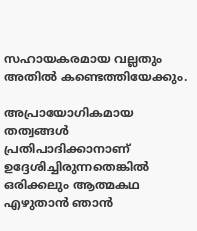സഹായകരമായ വല്ലതും അതില്‍ കണ്ടെത്തിയേക്കും.

അപ്രായോഗികമായ തത്വങ്ങള്‍ പ്രതിപാദിക്കാനാണ് ഉദ്ദേശിച്ചിരുന്നതെങ്കില്‍ ഒരിക്കലും ആത്മകഥ എഴുതാന്‍ ഞാന്‍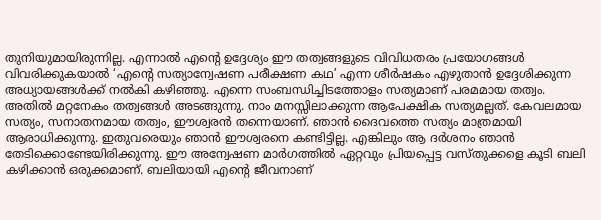തുനിയുമായിരുന്നില്ല. എന്നാല്‍ എന്റെ ഉദ്ദേശ്യം ഈ തത്വങ്ങളുടെ വിവിധതരം പ്രയോഗങ്ങള്‍ വിവരിക്കുകയാല്‍ ‘എന്റെ സത്യാന്വേഷണ പരീക്ഷണ കഥ’ എന്ന ശീര്‍ഷകം എഴുതാന്‍ ഉദ്ദേശിക്കുന്ന അധ്യായങ്ങള്‍ക്ക് നല്‍കി കഴിഞ്ഞു. എന്നെ സംബന്ധിച്ചിടത്തോളം സത്യമാണ് പരമമായ തത്വം. അതില്‍ മറ്റനേകം തത്വങ്ങള്‍ അടങ്ങുന്നു. നാം മനസ്സിലാക്കുന്ന ആപേക്ഷിക സത്യമല്ലത്. കേവലമായ സത്യം, സനാതനമായ തത്വം, ഈശ്വരന്‍ തന്നെയാണ്. ഞാന്‍ ദൈവത്തെ സത്യം മാത്രമായി ആരാധിക്കുന്നു. ഇതുവരെയും ഞാന്‍ ഈശ്വരനെ കണ്ടിട്ടില്ല. എങ്കിലും ആ ദര്‍ശനം ഞാന്‍ തേടിക്കൊണ്ടേയിരിക്കുന്നു. ഈ അന്വേഷണ മാര്‍ഗത്തില്‍ ഏറ്റവും പ്രിയപ്പെട്ട വസ്തുക്കളെ കൂടി ബലി കഴിക്കാന്‍ ഒരുക്കമാണ്. ബലിയായി എന്റെ ജീവനാണ്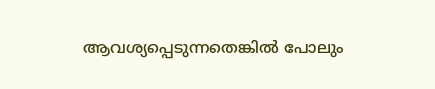ആവശ്യപ്പെടുന്നതെങ്കില്‍ പോലും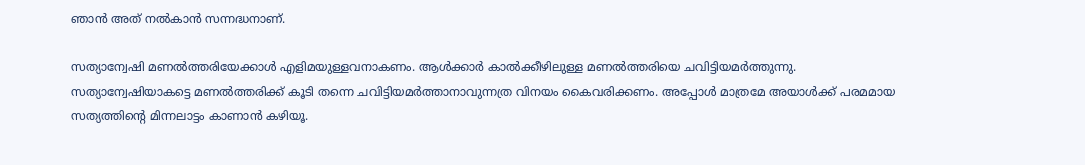ഞാന്‍ അത് നല്‍കാന്‍ സന്നദ്ധനാണ്.

സത്യാന്വേഷി മണല്‍ത്തരിയേക്കാള്‍ എളിമയുള്ളവനാകണം. ആള്‍ക്കാര്‍ കാല്‍ക്കീഴിലുള്ള മണല്‍ത്തരിയെ ചവിട്ടിയമര്‍ത്തുന്നു. സത്യാന്വേഷിയാകട്ടെ മണല്‍ത്തരിക്ക് കൂടി തന്നെ ചവിട്ടിയമര്‍ത്താനാവുന്നത്ര വിനയം കൈവരിക്കണം. അപ്പോള്‍ മാത്രമേ അയാള്‍ക്ക് പരമമായ സത്യത്തിന്റെ മിന്നലാട്ടം കാണാന്‍ കഴിയൂ.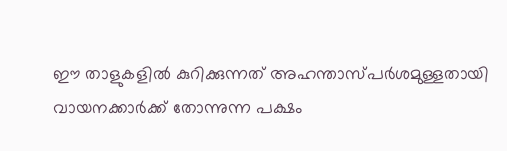ഈ താളുകളില്‍ കുറിക്കുന്നത് അഹന്താസ്പര്‍ശമുള്ളതായി വായനക്കാര്‍ക്ക് തോന്നുന്ന പക്ഷം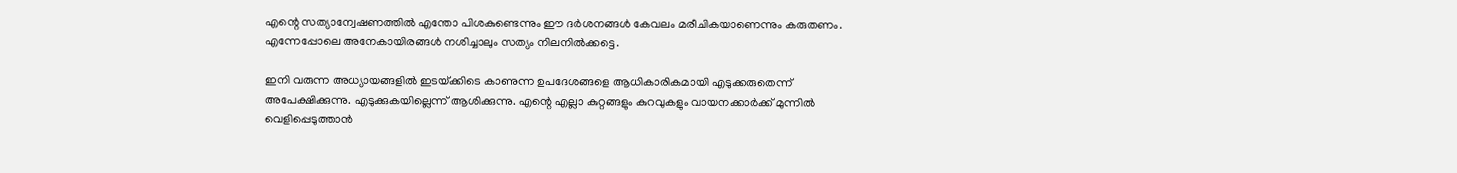എന്റെ സത്യാന്വേഷണത്തില്‍ എന്തോ പിശകുണ്ടെന്നും ഈ ദര്‍ശനങ്ങള്‍ കേവലം മരീചികയാണെന്നും കരുതണം. എന്നേപ്പോലെ അനേകായിരങ്ങള്‍ നശിച്ചാലും സത്യം നിലനില്‍ക്കട്ടെ.

ഇനി വരുന്ന അധ്യായങ്ങളില്‍ ഇടയ്‌ക്കിടെ കാണുന്ന ഉപദേശങ്ങളെ ആധികാരികമായി എടുക്കരുതെന്ന് അപേക്ഷിക്കുന്നു. എടുക്കുകയില്ലെന്ന് ആശിക്കുന്നു. എന്റെ എല്ലാ കുറ്റങ്ങളും കുറവുകളും വായനക്കാര്‍ക്ക് മുന്നില്‍ വെളിപ്പെടുത്താന്‍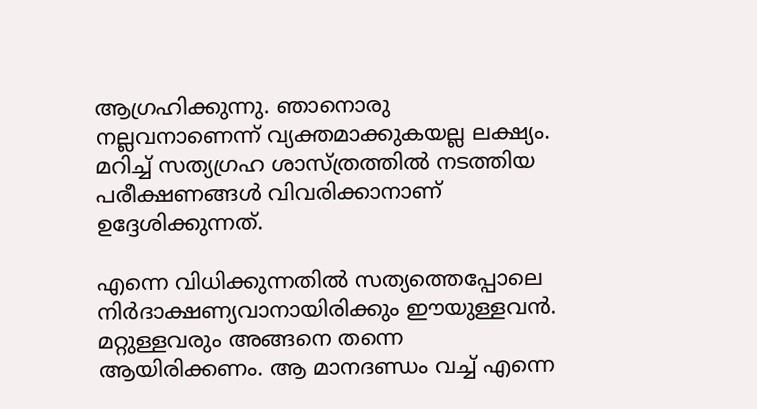ആഗ്രഹിക്കുന്നു. ഞാനൊരു നല്ലവനാണെന്ന് വ്യക്തമാക്കുകയല്ല ലക്ഷ്യം. മറിച്ച് സത്യഗ്രഹ ശാസ്ത്രത്തില്‍ നടത്തിയ പരീക്ഷണങ്ങള്‍ വിവരിക്കാനാണ് ഉദ്ദേശിക്കുന്നത്.

എന്നെ വിധിക്കുന്നതില്‍ സത്യത്തെപ്പോലെ നിര്‍ദാക്ഷണ്യവാനായിരിക്കും ഈയുള്ളവന്‍. മറ്റുള്ളവരും അങ്ങനെ തന്നെ ആയിരിക്കണം. ആ മാനദണ്ഡം വച്ച് എന്നെ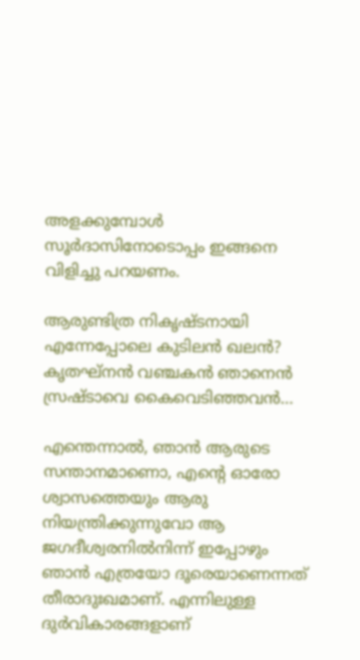അളക്കുമ്പോള്‍ സൂര്‍ദാസിനോടൊപ്പം ഇങ്ങനെ വിളിച്ചു പറയണം.

ആരുണ്ടിത്ര നികൃഷ്ടനായി
എന്നേപ്പോലെ കുടിലന്‍ ഖലന്‍?
കൃതഘ്‌നന്‍ വഞ്ചകന്‍ ഞാനെന്‍
സ്രഷ്ടാവെ കൈവെടിഞ്ഞവന്‍…

എന്തെന്നാല്‍, ഞാന്‍ ആരുടെ സന്താനമാണൊ, എന്റെ ഓരോ ശ്വാസത്തെയും ആരു നിയന്ത്രിക്കുന്നുവോ ആ ജഗദീശ്വരനില്‍നിന്ന് ഇപ്പോഴും ഞാന്‍ എത്രയോ ദൂരെയാണെന്നത് തീരാദുഃഖമാണ്. എന്നിലുള്ള ദുര്‍വികാരങ്ങളാണ്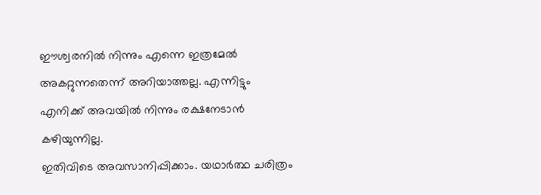ഈശ്വരനില്‍ നിന്നും എന്നെ ഇത്രമേല്‍ അകറ്റുന്നതെന്ന് അറിയാത്തല്ല. എന്നിട്ടും എനിക്ക് അവയില്‍ നിന്നും രക്ഷനേടാന്‍ കഴിയുന്നില്ല.
ഇതിവിടെ അവസാനിപ്പിക്കാം. യഥാര്‍ത്ഥ ചരിത്രം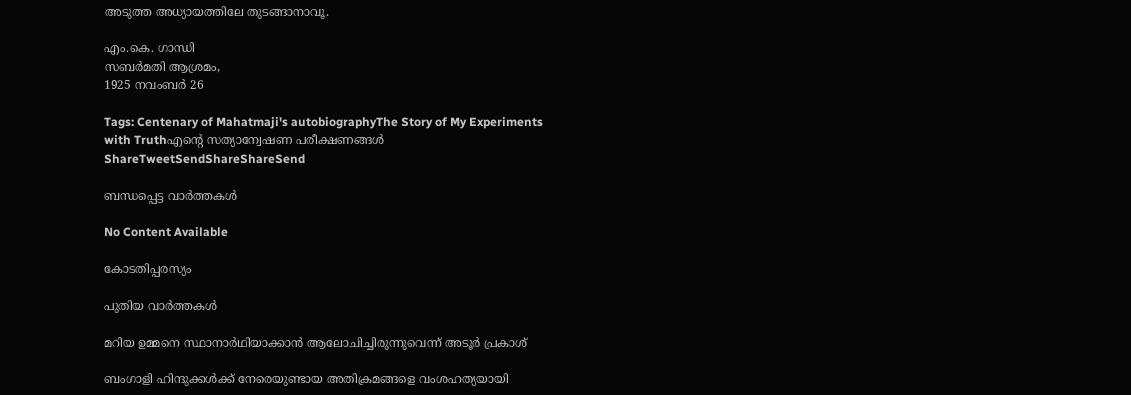അടുത്ത അധ്യായത്തിലേ തുടങ്ങാനാവൂ.

എം.കെ. ഗാന്ധി
സബര്‍മതി ആശ്രമം,
1925 നവംബര്‍ 26

Tags: Centenary of Mahatmaji's autobiographyThe Story of My Experiments with Truthഎന്റെ സത്യാന്വേഷണ പരീക്ഷണങ്ങള്‍
ShareTweetSendShareShareSend

ബന്ധപ്പെട്ട വാര്‍ത്തകള്‍

No Content Available

കോടതിപ്പരസ്യം

പുതിയ വാര്‍ത്തകള്‍

മറിയ ഉമ്മനെ സ്ഥാനാര്‍ഥിയാക്കാന്‍ ആലോചിച്ചിരുന്നുവെന്ന് അടൂര്‍ പ്രകാശ്

ബംഗാളി ഹിന്ദുക്കൾക്ക് നേരെയുണ്ടായ അതിക്രമങ്ങളെ വംശഹത്യയായി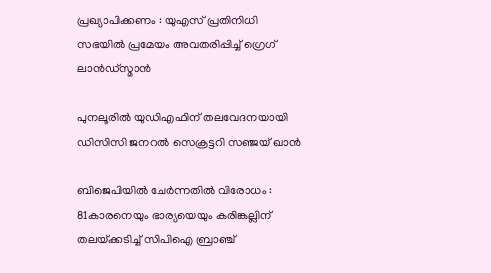പ്രഖ്യാപിക്കണം : യുഎസ് പ്രതിനിധി സഭയിൽ പ്രമേയം അവതരിപ്പിച്ച് ഗ്രെഗ് ലാൻഡ്സ്മാൻ

പുനലൂരില്‍ യുഡിഎഫിന് തലവേദനയായി ഡിസിസി ജനറല്‍ സെക്രട്ടറി സഞ്ജയ് ഖാന്‍

ബിജെപിയില്‍ ചേര്‍ന്നതില്‍ വിരോധം : 81കാരനെയും ഭാര്യയെയും കരിങ്കല്ലിന് തലയ്‌ക്കടിച്ച് സിപിഐ ബ്രാഞ്ച്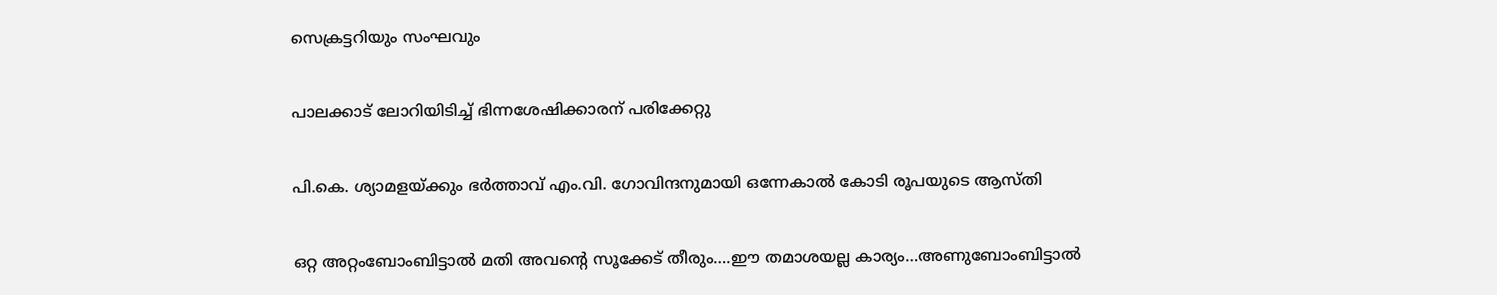സെക്രട്ടറിയും സംഘവും

പാലക്കാട് ലോറിയിടിച്ച് ഭിന്നശേഷിക്കാരന് പരിക്കേറ്റു

പി.കെ. ശ്യാമളയ്‌ക്കും ഭര്‍ത്താവ് എം.വി. ഗോവിന്ദനുമായി ഒന്നേകാല്‍ കോടി രൂപയുടെ ആസ്തി

ഒറ്റ അറ്റംബോംബിട്ടാൽ മതി അവന്റെ സൂക്കേട് തീരും….ഈ തമാശയല്ല കാര്യം…അണുബോംബിട്ടാല്‍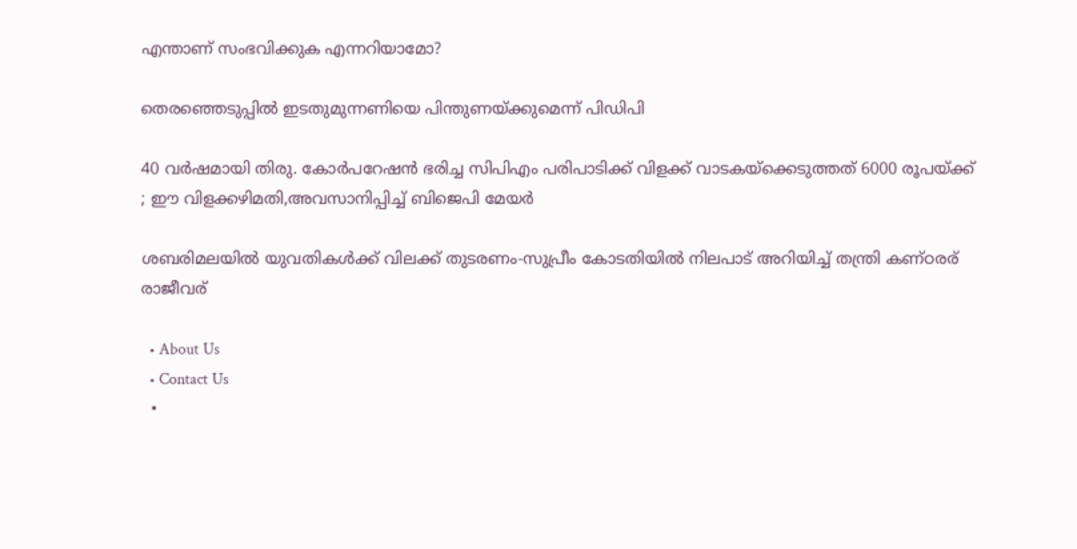എന്താണ് സംഭവിക്കുക എന്നറിയാമോ?

തെരഞ്ഞെടുപ്പില്‍ ഇടതുമുന്നണിയെ പിന്തുണയ്‌ക്കുമെന്ന് പിഡിപി

40 വര്‍ഷമായി തിരു. കോര്‍പറേഷന്‍ ഭരിച്ച സിപിഎം പരിപാടിക്ക് വിളക്ക് വാടകയ്‌ക്കെടുത്തത് 6000 രൂപയ്‌ക്ക് ; ഈ വിളക്കഴിമതി,അവസാനിപ്പിച്ച് ബിജെപി മേയര്‍

ശബരിമലയില്‍ യുവതികള്‍ക്ക് വിലക്ക് തുടരണം-സുപ്രീം കോടതിയില്‍ നിലപാട് അറിയിച്ച് തന്ത്രി കണ്ഠരര് രാജീവര്

  • About Us
  • Contact Us
  •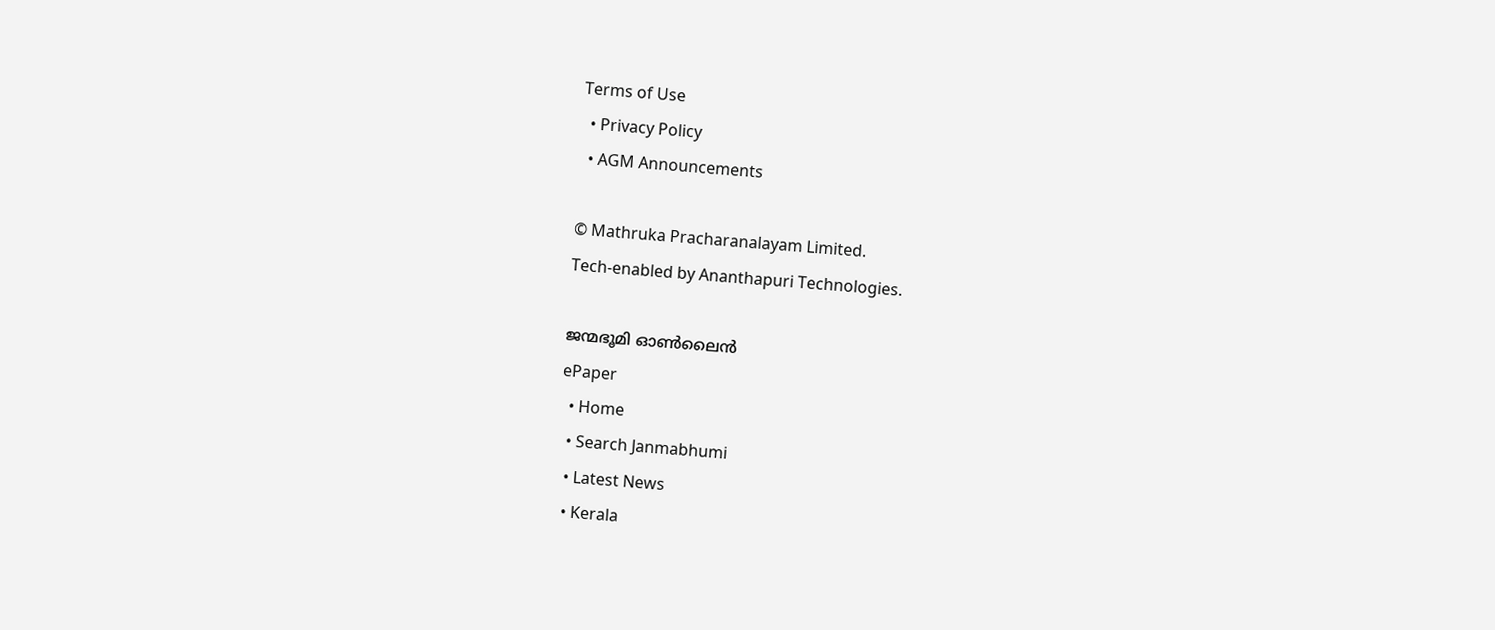Terms of Use
  • Privacy Policy
  • AGM Announcements

© Mathruka Pracharanalayam Limited.
Tech-enabled by Ananthapuri Technologies.

ജന്മഭൂമി ഓണ്‍ലൈന്‍
ePaper
  • Home
  • Search Janmabhumi
  • Latest News
  • Kerala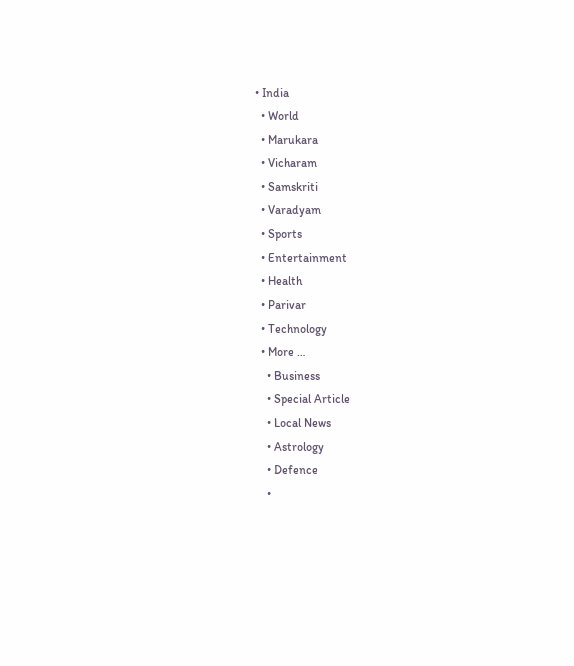• India
  • World
  • Marukara
  • Vicharam
  • Samskriti
  • Varadyam
  • Sports
  • Entertainment
  • Health
  • Parivar
  • Technology
  • More …
    • Business
    • Special Article
    • Local News
    • Astrology
    • Defence
    •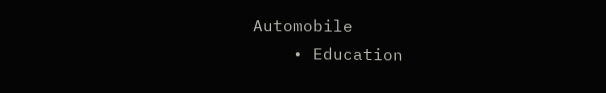Automobile
    • Education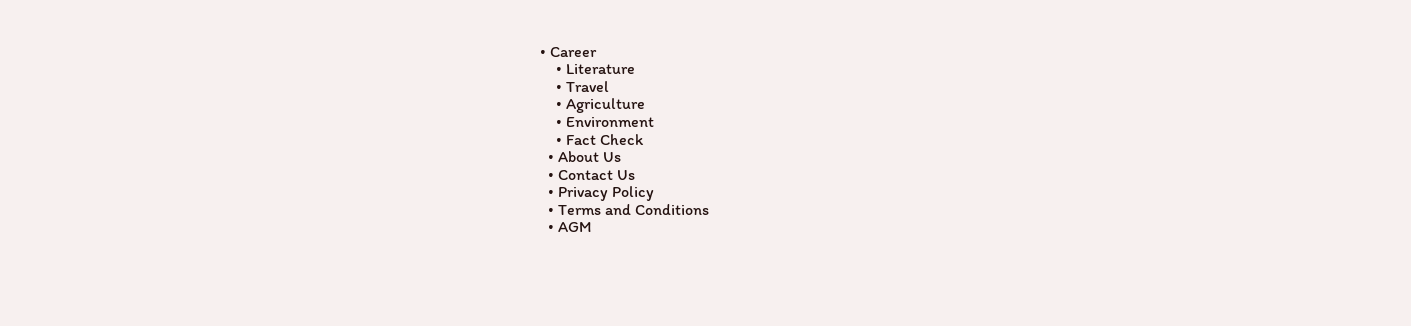• Career
    • Literature
    • Travel
    • Agriculture
    • Environment
    • Fact Check
  • About Us
  • Contact Us
  • Privacy Policy
  • Terms and Conditions
  • AGM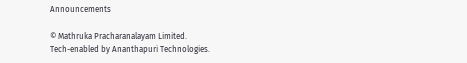Announcements

© Mathruka Pracharanalayam Limited.
Tech-enabled by Ananthapuri Technologies.